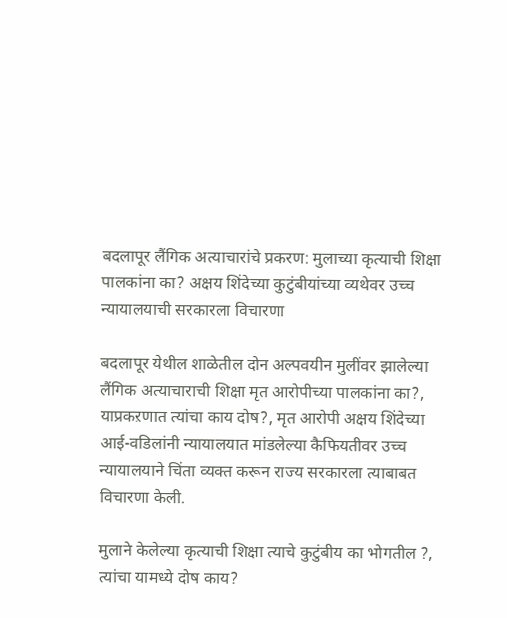बदलापूर लैंगिक अत्याचारांचे प्रकरण: मुलाच्या कृत्याची शिक्षा पालकांना का? अक्षय शिंदेच्या कुटुंबीयांच्या व्यथेवर उच्च न्यायालयाची सरकारला विचारणा

बदलापूर येथील शाळेतील दोन अल्पवयीन मुलींवर झालेल्या लैंगिक अत्याचाराची शिक्षा मृत आरोपीच्या पालकांना का?, याप्रकऱणात त्यांचा काय दोष?, मृत आरोपी अक्षय शिंदेच्या आई-वडिलांनी न्यायालयात मांडलेल्या कैफियतीवर उच्च न्यायालयाने चिंता व्यक्त करून राज्य सरकारला त्याबाबत विचारणा केली.

मुलाने केलेल्या कृत्याची शिक्षा त्याचे कुटुंबीय का भोगतील ?, त्यांचा यामध्ये दोष काय?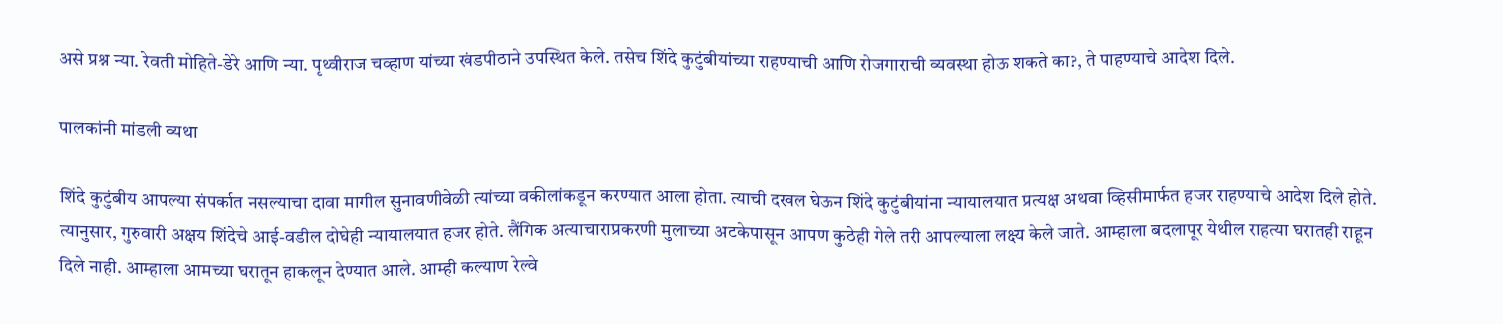असे प्रश्न न्या. रेवती मोहिते-डेरे आणि न्या. पृथ्वीराज चव्हाण यांच्या खंडपीठाने उपस्थित केले. तसेच शिंदे कुटुंबीयांच्या राहण्याची आणि रोजगाराची व्यवस्था होऊ शकते का?, ते पाहण्याचे आदेश दिले.

पालकांनी मांडली व्यथा

शिंदे कुटुंबीय आपल्या संपर्कात नसल्याचा दावा मागील सुनावणीवेळी त्यांच्या वकीलांकडून करण्यात आला होता. त्याची दखल घेऊन शिंदे कुटुंबीयांना न्यायालयात प्रत्यक्ष अथवा व्हिसीमार्फत हजर राहण्याचे आदेश दिले होते. त्यानुसार, गुरुवारी अक्षय शिंदेचे आई-वडील दोघेही न्यायालयात हजर होते. लैंगिक अत्याचाराप्रकरणी मुलाच्या अटकेपासून आपण कुठेही गेले तरी आपल्याला लक्ष्य केले जाते. आम्हाला बदलापूर येथील राहत्या घरातही राहून दिले नाही. आम्हाला आमच्या घरातून हाकलून देण्यात आले. आम्ही कल्याण रेल्वे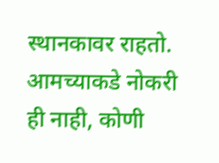स्थानकावर राहतो. आमच्याकडे नोकरी ही नाही, कोणी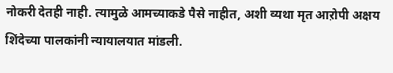नोकरी देतही नाही. त्यामुळे आमच्याकडे पैसे नाहीत, अशी व्यथा मृत आऱोपी अक्षय शिंदेच्या पालकांनी न्यायालयात मांडली.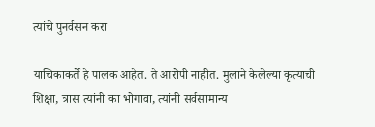त्यांचे पुनर्वसन करा

याचिकाकर्ते हे पालक आहेत. ते आरोपी नाहीत. मुलाने केलेल्या कृत्याची शिक्षा, त्रास त्यांनी का भोगावा, त्यांनी सर्वसामान्य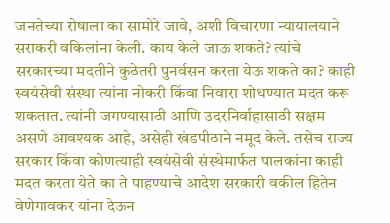जनतेच्या रोषाला का सामोरे जावे, अशी विचारणा न्यायालयाने सराकरी वकिलांना केली. काय केले जाऊ शकते? त्यांचे सरकारच्या मदतीने कुठेतरी पुनर्वसन करता येऊ शकते का? काही स्वयंसेवी संस्था त्यांना नोकरी किंवा निवारा शोधण्यात मदत करू शकतात. त्यांनी जगण्यासाठी आणि उदरनिर्वाहासाठी सक्षम असणे आवश्यक आहे, असेही खंडपीठाने नमूद केले. तसेच राज्य सरकार किंवा कोणत्याही स्वयंसेवी संस्थेमार्फत पालकांना काही मदत करता येते का ते पाहण्याचे आदेश सरकारी वकील हितेन वेणेगावकर यांना देऊन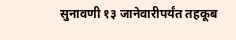सुनावणी १३ जानेवारीपर्यंत तहकूब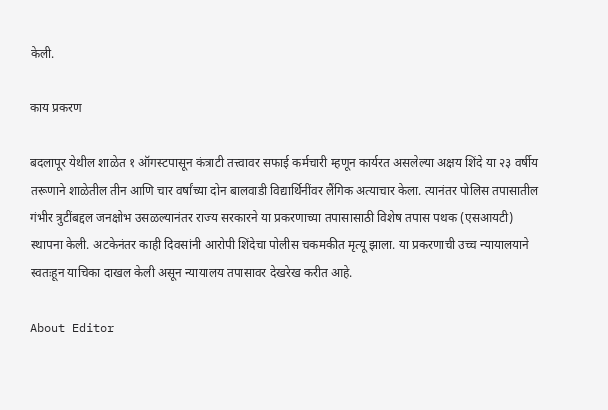केली.

काय प्रकरण

बदलापूर येथील शाळेत १ ऑगस्टपासून कंत्राटी तत्त्वावर सफाई कर्मचारी म्हणून कार्यरत असलेल्या अक्षय शिंदे या २३ वर्षीय तरूणाने शाळेतील तीन आणि चार वर्षांच्या दोन बालवाडी विद्यार्थिनींवर लैंगिक अत्याचार केला. त्यानंतर पोलिस तपासातील गंभीर त्रुटींबद्दल जनक्षोभ उसळल्यानंतर राज्य सरकारने या प्रकरणाच्या तपासासाठी विशेष तपास पथक (एसआयटी) स्थापना केली. अटकेनंतर काही दिवसांनी आरोपी शिंदेचा पोलीस चकमकीत मृत्यू झाला. या प्रकरणाची उच्च न्यायालयाने स्वतःहून याचिका दाखल केली असून न्यायालय तपासावर देखरेख करीत आहे.

About Editor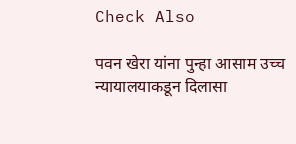Check Also

पवन खेरा यांना पुन्हा आसाम उच्च न्यायालयाकडून दिलासा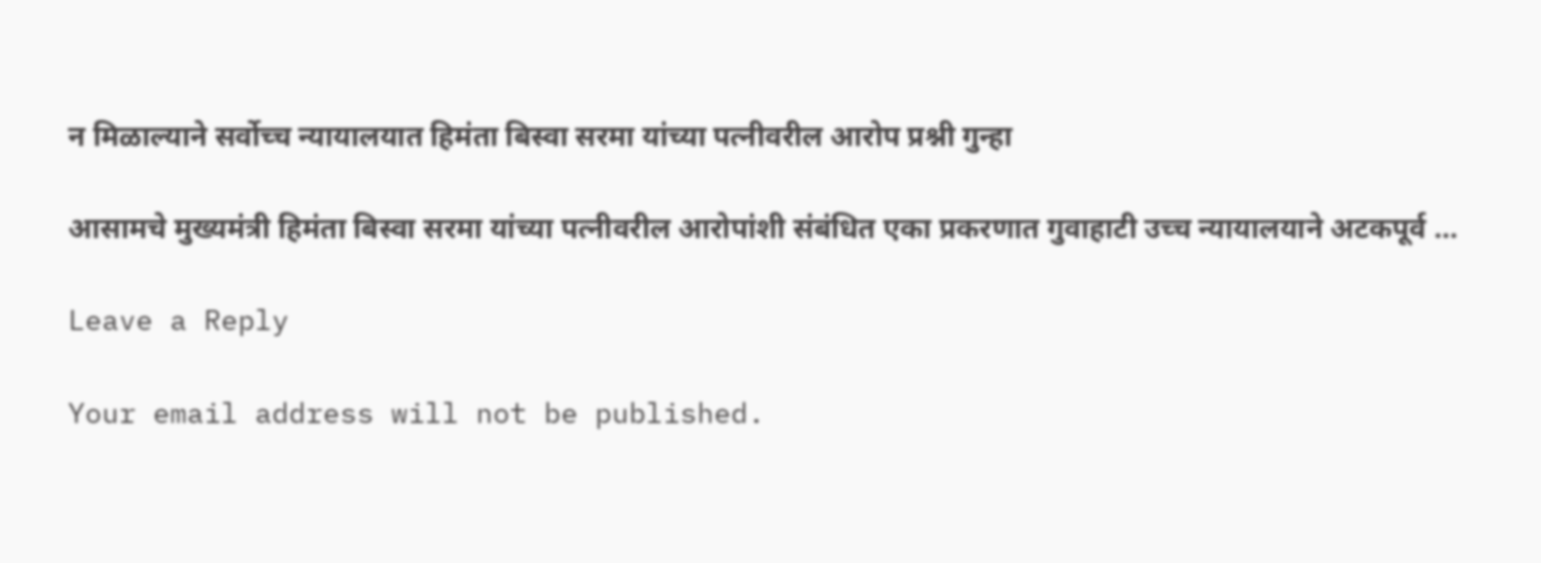न मिळाल्याने सर्वोच्च न्यायालयात हिमंता बिस्वा सरमा यांच्या पत्नीवरील आरोप प्रश्नी गुन्हा

आसामचे मुख्यमंत्री हिमंता बिस्वा सरमा यांच्या पत्नीवरील आरोपांशी संबंधित एका प्रकरणात गुवाहाटी उच्च न्यायालयाने अटकपूर्व …

Leave a Reply

Your email address will not be published.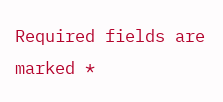Required fields are marked *